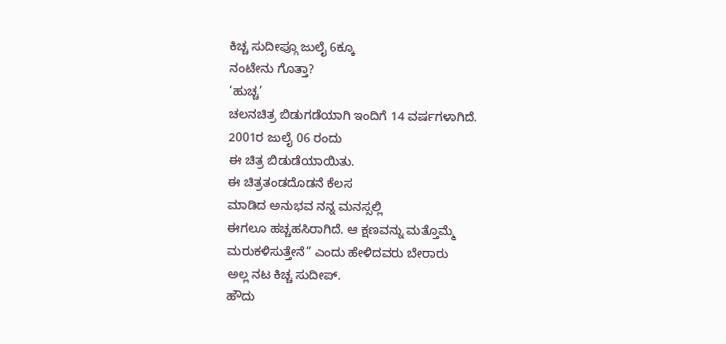ಕಿಚ್ಚ ಸುದೀಪ್ಗೂ ಜುಲೈ 6ಕ್ಕೂ
ನಂಟೇನು ಗೊತ್ತಾ?
‘ಹುಚ್ಚ’
ಚಲನಚಿತ್ರ ಬಿಡುಗಡೆಯಾಗಿ ಇಂದಿಗೆ 14 ವರ್ಷಗಳಾಗಿದೆ.
2001ರ ಜುಲೈ 06 ರಂದು
ಈ ಚಿತ್ರ ಬಿಡುಡೆಯಾಯಿತು.
ಈ ಚಿತ್ರತಂಡದೊಡನೆ ಕೆಲಸ
ಮಾಡಿದ ಅನುಭವ ನನ್ನ ಮನಸ್ಸಲ್ಲಿ
ಈಗಲೂ ಹಚ್ಚಹಸಿರಾಗಿದೆ. ಆ ಕ್ಷಣವನ್ನು ಮತ್ತೊಮ್ಮೆ
ಮರುಕಳಿಸುತ್ತೇನೆ” ಎಂದು ಹೇಳಿದವರು ಬೇರಾರು
ಅಲ್ಲ ನಟ ಕಿಚ್ಚ ಸುದೀಪ್.
ಹೌದು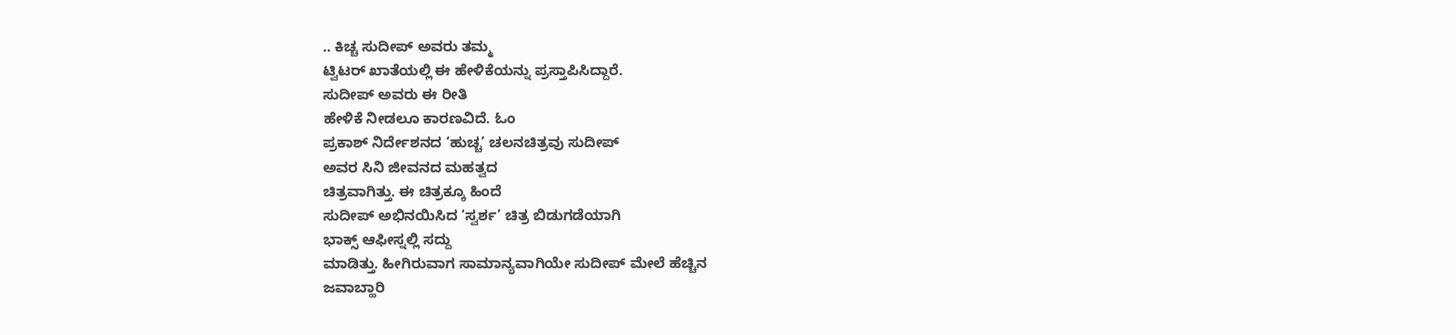.. ಕಿಚ್ಚ ಸುದೀಪ್ ಅವರು ತಮ್ಮ
ಟ್ವಿಟರ್ ಖಾತೆಯಲ್ಲಿ ಈ ಹೇಳಿಕೆಯನ್ನು ಪ್ರಸ್ತಾಪಿಸಿದ್ದಾರೆ.
ಸುದೀಪ್ ಅವರು ಈ ರೀತಿ
ಹೇಳಿಕೆ ನೀಡಲೂ ಕಾರಣವಿದೆ. ಓಂ
ಪ್ರಕಾಶ್ ನಿರ್ದೇಶನದ ‘ಹುಚ್ಚ’ ಚಲನಚಿತ್ರವು ಸುದೀಪ್
ಅವರ ಸಿನಿ ಜೀವನದ ಮಹತ್ವದ
ಚಿತ್ರವಾಗಿತ್ತು. ಈ ಚಿತ್ರಕ್ಕೂ ಹಿಂದೆ
ಸುದೀಪ್ ಅಭಿನಯಿಸಿದ ‘ಸ್ವರ್ಶ’ ಚಿತ್ರ ಬಿಡುಗಡೆಯಾಗಿ
ಭಾಕ್ಸ್ ಆಫೀಸ್ನಲ್ಲಿ ಸದ್ದು
ಮಾಡಿತ್ತು. ಹೀಗಿರುವಾಗ ಸಾಮಾನ್ಯವಾಗಿಯೇ ಸುದೀಪ್ ಮೇಲೆ ಹೆಚ್ಚಿನ
ಜವಾಬ್ಹಾರಿ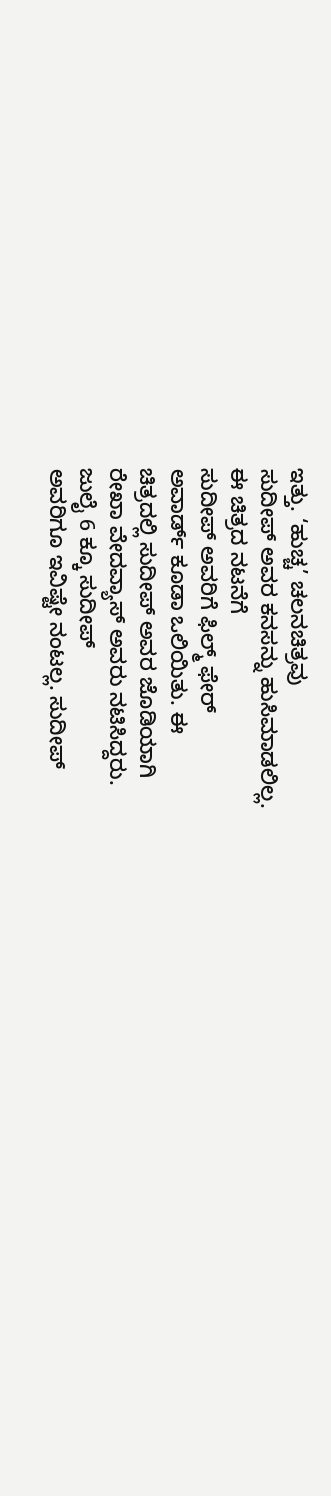ಇತ್ತು. ‘ಹುಚ್ಚ’ ಚಲನಚಿತ್ರವು
ಸುದೀಪ್ ಅವರ ಕನಸನ್ನು ಹುಸಿಮಾಡಲಿಲ್ಲ.
ಈ ಚಿತ್ರದ ನಟನೆಗೆ
ಸುದೀಪ್ ಅವರಿಗೆ ಫಿಲ್ಮ್ ಫೇರ್
ಅವಾರ್ಡ್ ಕೂಡಾ ಒಲಿಯಿತು. ಈ
ಚಿತ್ರದಲ್ಲಿ ಸುದೀಪ್ ಅವರ ಜೊಡಿಯಾಗಿ
ರೇಖಾ ವೇದವ್ಯಾಸ್ ಅವರು ನಟಿಸಿದ್ದರು.
ಜುಲೈ 6 ಕ್ಕೂ ಸುದೀಪ್
ಅವರಿಗೂ ಇವಿಷ್ಟೇ ನಂಟಲ್ಲ. ಸುದೀಪ್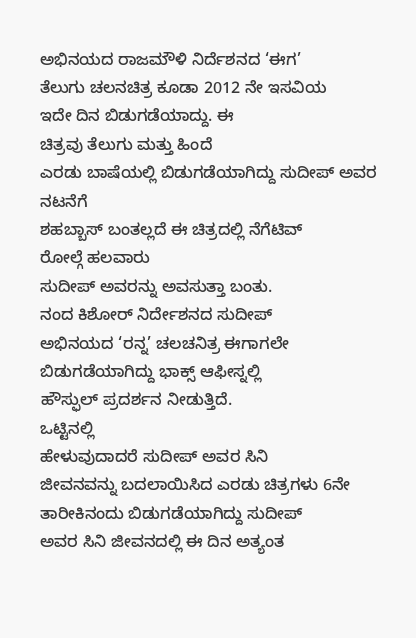ಅಭಿನಯದ ರಾಜಮೌಳಿ ನಿರ್ದೆಶನದ ‘ಈಗ’
ತೆಲುಗು ಚಲನಚಿತ್ರ ಕೂಡಾ 2012 ನೇ ಇಸವಿಯ
ಇದೇ ದಿನ ಬಿಡುಗಡೆಯಾದ್ದು. ಈ
ಚಿತ್ರವು ತೆಲುಗು ಮತ್ತು ಹಿಂದೆ
ಎರಡು ಬಾಷೆಯಲ್ಲಿ ಬಿಡುಗಡೆಯಾಗಿದ್ದು ಸುದೀಪ್ ಅವರ ನಟನೆಗೆ
ಶಹಬ್ಬಾಸ್ ಬಂತಲ್ಲದೆ ಈ ಚಿತ್ರದಲ್ಲಿ ನೆಗೆಟಿವ್
ರೋಲ್ಗೆ ಹಲವಾರು
ಸುದೀಪ್ ಅವರನ್ನು ಅವಸುತ್ತಾ ಬಂತು.
ನಂದ ಕಿಶೋರ್ ನಿರ್ದೇಶನದ ಸುದೀಪ್
ಅಭಿನಯದ ‘ರನ್ನ’ ಚಲಚನಿತ್ರ ಈಗಾಗಲೇ
ಬಿಡುಗಡೆಯಾಗಿದ್ದು ಭಾಕ್ಸ್ ಆಫೀಸ್ನಲ್ಲಿ
ಹೌಸ್ಫುಲ್ ಪ್ರದರ್ಶನ ನೀಡುತ್ತಿದೆ.
ಒಟ್ಟಿನಲ್ಲಿ
ಹೇಳುವುದಾದರೆ ಸುದೀಪ್ ಅವರ ಸಿನಿ
ಜೀವನವನ್ನು ಬದಲಾಯಿಸಿದ ಎರಡು ಚಿತ್ರಗಳು 6ನೇ
ತಾರೀಕಿನಂದು ಬಿಡುಗಡೆಯಾಗಿದ್ದು ಸುದೀಪ್
ಅವರ ಸಿನಿ ಜೀವನದಲ್ಲಿ ಈ ದಿನ ಅತ್ಯಂತ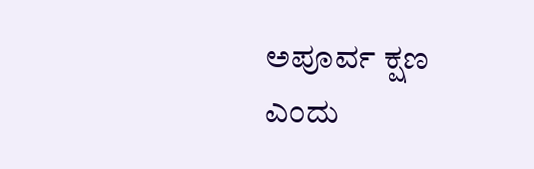ಅಪೂರ್ವ ಕ್ಷಣ ಎಂದು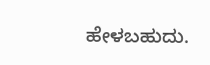ಹೇಳಬಹುದು.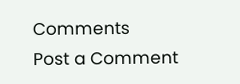Comments
Post a Comment